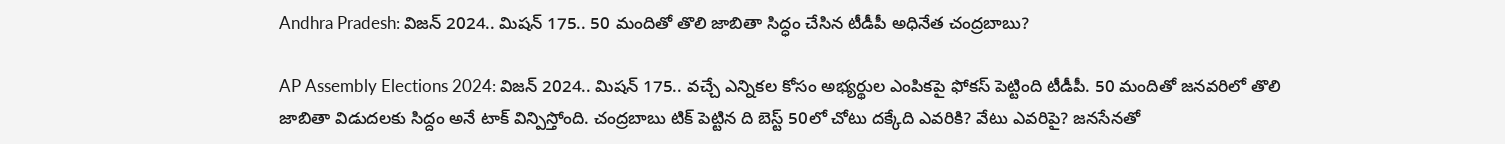Andhra Pradesh: విజన్‌ 2024.. మిషన్‌ 175.. 50 మందితో తొలి జాబితా సిద్ధం చేసిన టీడీపీ అధినేత చంద్రబాబు?

AP Assembly Elections 2024: విజన్‌ 2024.. మిషన్‌ 175.. వచ్చే ఎన్నిక‌ల కోసం అభ్యర్థుల ఎంపిక‌పై ఫోకస్ పెట్టింది టీడీపీ. 50 మందితో జనవరిలో తొలి జాబితా విడుదలకు సిద్దం అనే టాక్‌ విన్పిస్తోంది. చంద్రబాబు టిక్‌ పెట్టిన ది బెస్ట్‌ 50లో చోటు దక్కేది ఎవరికి? వేటు ఎవరిపై? జనసేనతో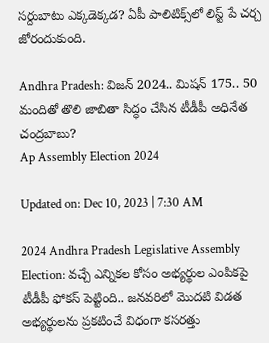సర్దుబాటు ఎక్కడెక్కడ? ఏపీ పాలిటిక్స్‌లో లిస్ట్‌ పే చర్చ జోరందుకుంది.

Andhra Pradesh: విజన్‌ 2024.. మిషన్‌ 175.. 50 మందితో తొలి జాబితా సిద్ధం చేసిన టీడీపీ అధినేత చంద్రబాబు?
Ap Assembly Election 2024

Updated on: Dec 10, 2023 | 7:30 AM

2024 Andhra Pradesh Legislative Assembly Election: వచ్చే ఎన్నిక‌ల కోసం అభ్యర్థుల ఎంపిక‌పై టీడీపీ ఫోకస్ పెట్టింది.. జ‌న‌వ‌రిలో మొదటి విడ‌త అభ్యర్థులను ప్రకటించే విధంగా క‌స‌ర‌త్తు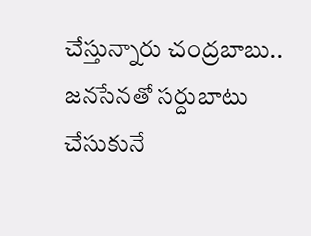చేస్తున్నారు చంద్రబాబు.. జనసేనతో సర్దుబాటు చేసుకునే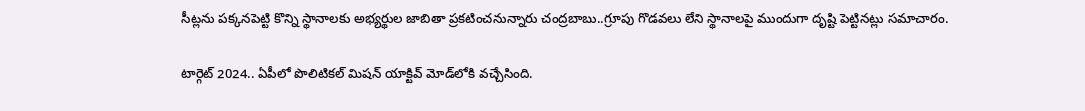సీట్లను పక్కనపెట్టి కొన్ని స్థానాలకు అభ్యర్థుల జాబితా ప్రకటించనున్నారు చంద్రబాబు..గ్రూపు గొడవలు లేని స్థానాలపై ముందుగా దృష్టి పెట్టినట్లు సమాచారం.

టార్గెట్‌ 2024.. ఏపీలో పొలిటికల్‌ మిషన్‌ యాక్టివ్‌ మోడ్‌లోకి వచ్చేసింది.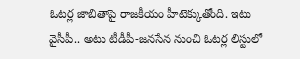ఓటర్ల జాబితాపై రాజకీయం హీటెక్కుతోంది. ఇటు వైసీపీ.. అటు టీడీపీ-జనసేన నుంచి ఓటర్ల లిస్టులో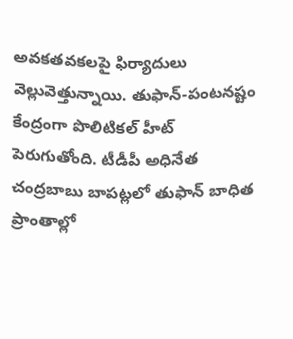అవకతవకలపై ఫిర్యాదులు వెల్లువెత్తున్నాయి. తుఫాన్‌-పంటనష్టం కేంద్రంగా పొలిటికల్‌ హీట్‌ పెరుగుతోంది. టీడీపీ అధినేత చంద్రబాబు బాపట్లలో తుఫాన్‌ బాధిత ప్రాంతాల్లో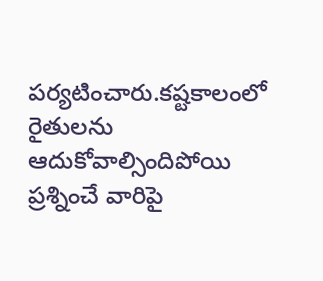పర్యటించారు.కష్టకాలంలో రైతులను ఆదుకోవాల్సిందిపోయి ప్రశ్నించే వారిపై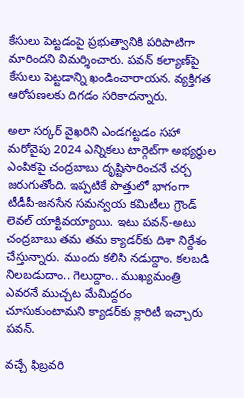కేసులు పెట్టడంపై ప్రభుత్వానికి పరిపాటిగా మారిందని విమర్శించారు. పవన్‌ కల్యాణ్‌పై కేసులు పెట్టడాన్ని ఖండించారాయన. వ్యక్తిగత ఆరోపణలకు దిగడం సరికాదన్నారు.

అలా సర్కర్‌ వైఖరిని ఎండగట్టడం సహా మరోవైపు 2024 ఎన్నికలు టార్గెట్‌గా అభ్యర్ధుల ఎంపికపై చంద్రబాబు దృష్టిసారించనే చర్చ జరుగుతోంది. ఇప్పటికే పొత్తులో భాగంగా టీడీపీ-జనసేన సమన్వయ కమిటీలు గ్రౌండ్‌ లెవల్‌ యాక్టివయ్యాయి. ఇటు పవన్‌-అటు చంద్రబాబు తమ తమ క్యాడర్‌కు దిశా నిర్దేశం చేస్తున్నారు. ముందు కలిసి నడుద్దాం. కలబడి నిలబడుదాం.. గెలుద్దాం.. ముఖ్యమంత్రి ఎవరనే ముచ్చట మేమిద్దరం చూసుకుంటామని క్యాడర్‌కు క్లారిటీ ఇచ్చారు పవన్‌.

వచ్చే ఫిబ్రవరి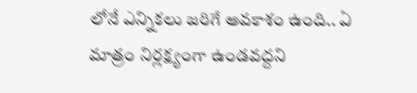లోనే ఎన్నికలు జరిగే అవకాశం ఉంది.. ఏ మాత్రం నిర్లక్ష్యంగా ఉండవద్దని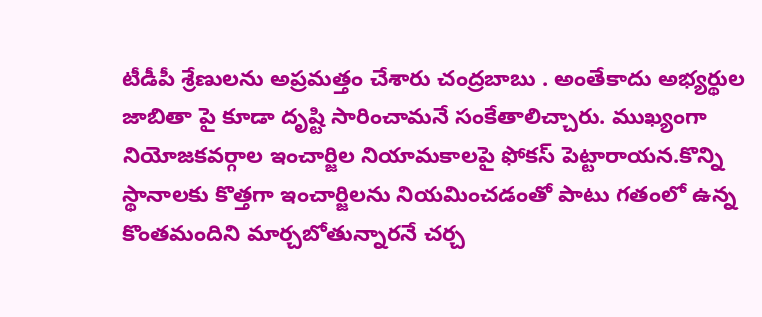టీడీపీ శ్రేణులను అప్రమత్తం చేశారు చంద్రబాబు . అంతేకాదు అభ్యర్థుల జాబితా పై కూడా దృష్టి సారించామనే సంకేతాలిచ్చారు. ముఖ్యంగా నియోజకవర్గాల ఇంచార్జిల నియామ‌కాల‌పై ఫోక‌స్ పెట్టారాయ‌న‌.కొన్ని స్థానాల‌కు కొత్తగా ఇంచార్జిలను నియ‌మించ‌డంతో పాటు గ‌తంలో ఉన్న కొంత‌మందిని మార్చబోతున్నారనే చర్చ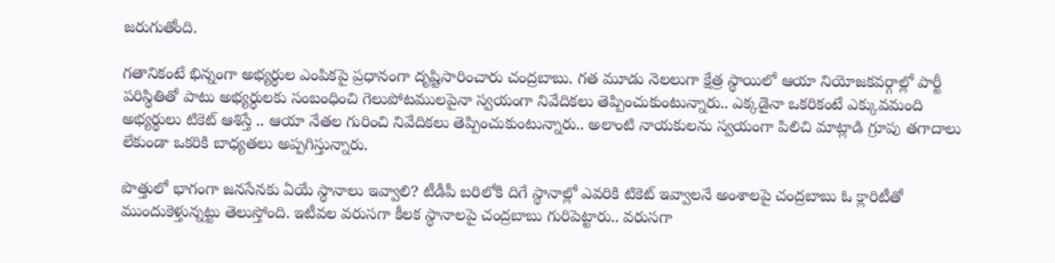జరుగుతోంది.

గతానికంటే భిన్నంగా అభ్యర్థుల ఎంపికపై ప్రధానంగా దృష్టిసారించారు చంద్రబాబు. గ‌త మూడు నెల‌లుగా క్షేత్ర స్థాయిలో ఆయా నియోజ‌క‌వ‌ర్గాల్లో పార్టీ ప‌రిస్థితితో పాటు అభ్యర్థులకు సంబంధించి గెలుపోట‌ముల‌పైనా స్వ‌యంగా నివేదిక‌లు తెప్పించుకుంటున్నారు.. ఎక్కడైనా ఒక‌రికంటే ఎక్కువ‌మంది అభ్యర్థులు టికెట్‌ ఆశిస్తే .. ఆయా నేతల గురించి నివేదిక‌లు తెప్పించుకుంటున్నారు.. అలాంటి నాయ‌కుల‌ను స్వయంగా పిలిచి మాట్లాడి గ్రూపు త‌గాదాలు లేకుండా ఒక‌రికి బాధ్యతలు అప్పగిస్తున్నారు.

పొత్తులో భాగంగా జనసేనకు ఏయే స్థానాలు ఇవ్వాలి? టీడీపీ బరిలోకి దిగే స్థానాల్లో ఎవరికి టికెట్‌ ఇవ్వాలనే అంశాలపై చంద్రబాబు ఓ క్లారిటీతో ముందుకెళ్తున్నట్టు తెలుస్తోంది. ఇటీవ‌ల వ‌రుస‌గా కీల‌క స్థానాల‌పై చంద్రబాబు గురిపెట్టారు.. వరుసగా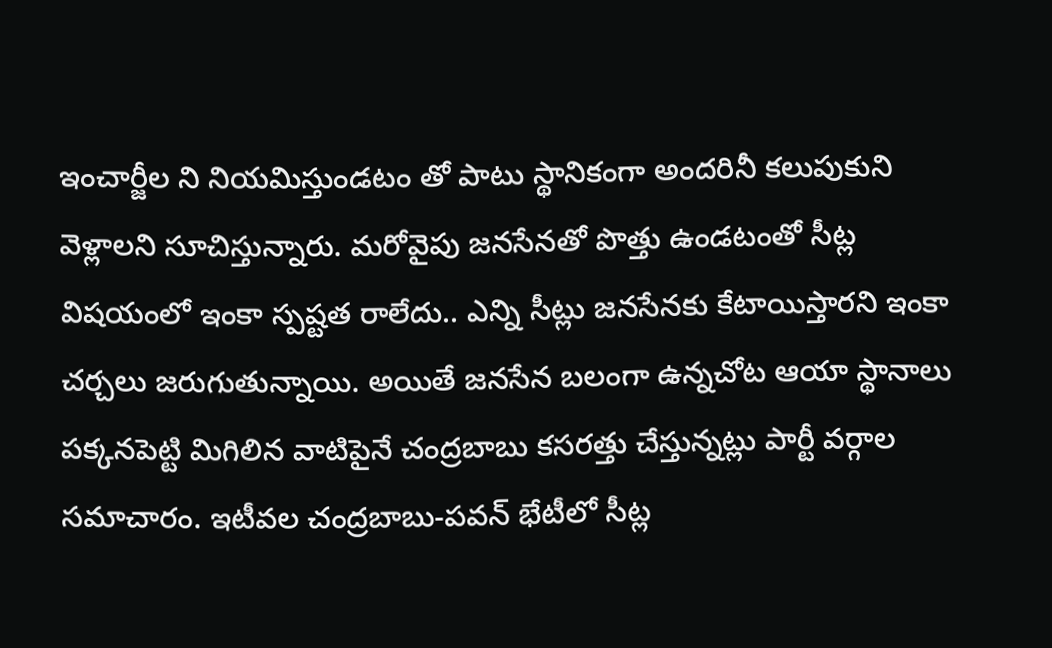ఇంచార్జీల ని నియమిస్తుండటం తో పాటు స్థానికంగా అందరినీ కలుపుకుని వెళ్లాలని సూచిస్తున్నారు. మరోవైపు జనసేనతో పొత్తు ఉండటంతో సీట్ల విషయంలో ఇంకా స్పష్టత రాలేదు.. ఎన్ని సీట్లు జనసేనకు కేటాయిస్తారని ఇంకా చర్చలు జరుగుతున్నాయి. అయితే జనసేన బలంగా ఉన్నచోట ఆయా స్థానాలు పక్కనపెట్టి మిగిలిన వాటిపైనే చంద్రబాబు కసరత్తు చేస్తున్నట్లు పార్టీ వర్గాల సమాచారం. ఇటీవల చంద్రబాబు-పవన్ భేటీలో సీట్ల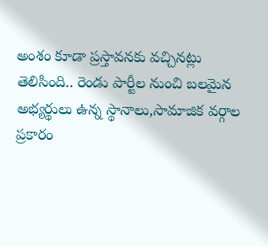అంశం కూడా ప్రస్తావనకు వచ్చినట్లు తెలిసింది.. రెండు పార్టీల నుంచి బలమైన అభ్యర్థులు ఉన్న స్థానాలు,సామాజిక వర్గాల ప్రకారం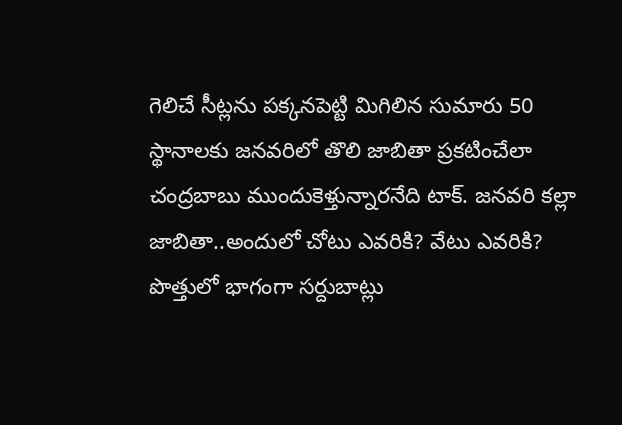గెలిచే సీట్లను పక్కనపెట్టి మిగిలిన సుమారు 50 స్థానాలకు జనవరిలో తొలి జాబితా ప్రకటించేలా చంద్రబాబు ముందుకెళ్తున్నారనేది టాక్‌. జనవరి కల్లా జాబితా..అందులో చోటు ఎవరికి? వేటు ఎవరికి? పొత్తులో భాగంగా సర్దుబాట్లు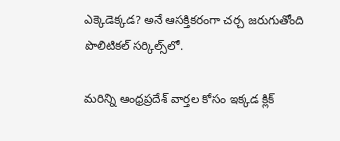ఎక్కెడెక్కడ? అనే ఆసక్తికరంగా చర్చ జరుగుతోంది పొలిటికల్‌ సర్కిల్స్‌లో.

మరిన్ని ఆంధ్రప్రదేశ్ వార్తల కోసం ఇక్కడ క్లిక్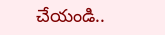చేయండి..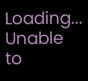Loading...
Unable to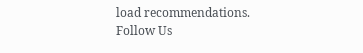load recommendations.
Follow Us